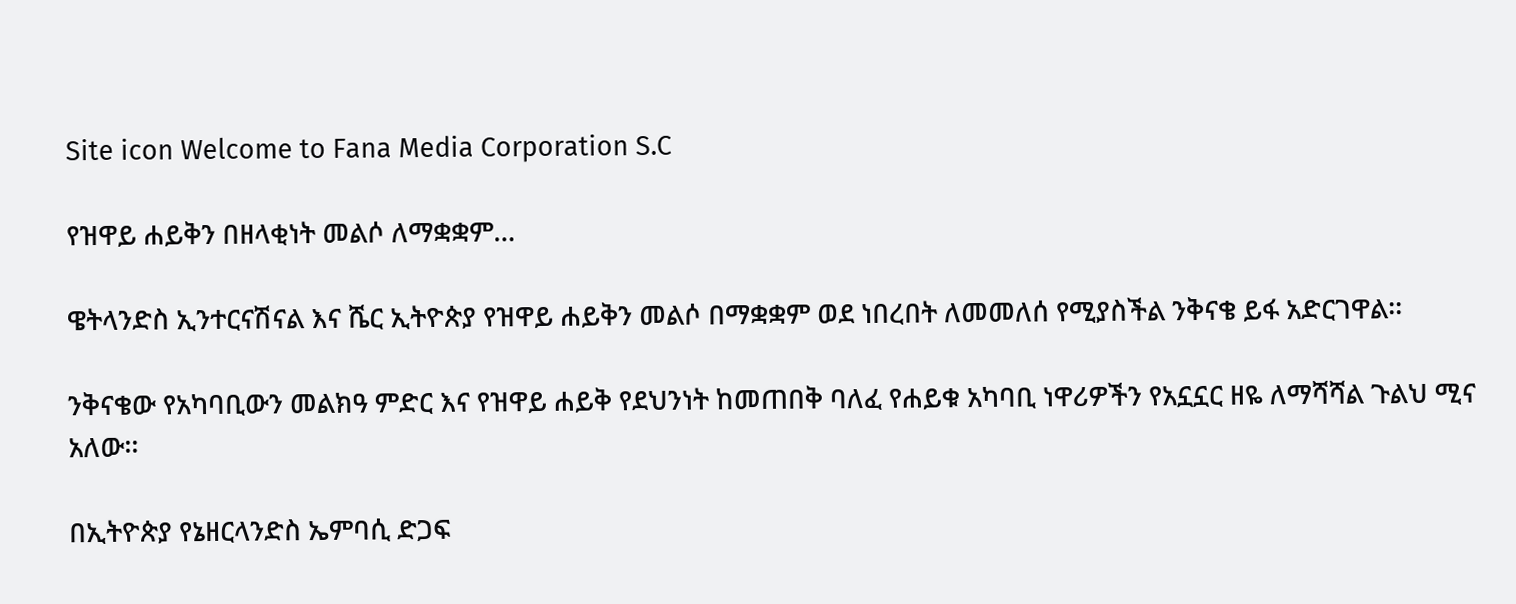Site icon Welcome to Fana Media Corporation S.C

የዝዋይ ሐይቅን በዘላቂነት መልሶ ለማቋቋም…

ዌትላንድስ ኢንተርናሽናል እና ሼር ኢትዮጵያ የዝዋይ ሐይቅን መልሶ በማቋቋም ወደ ነበረበት ለመመለሰ የሚያስችል ንቅናቄ ይፋ አድርገዋል፡፡

ንቅናቄው የአካባቢውን መልክዓ ምድር እና የዝዋይ ሐይቅ የደህንነት ከመጠበቅ ባለፈ የሐይቁ አካባቢ ነዋሪዎችን የአኗኗር ዘዬ ለማሻሻል ጉልህ ሚና አለው፡፡

በኢትዮጵያ የኔዘርላንድስ ኤምባሲ ድጋፍ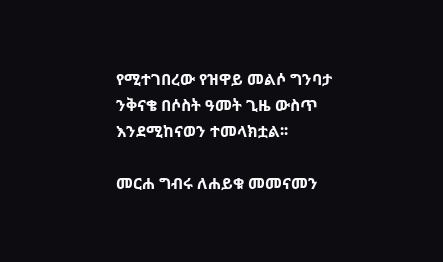የሚተገበረው የዝዋይ መልሶ ግንባታ ንቅናቄ በሶስት ዓመት ጊዜ ውስጥ እንደሚከናወን ተመላክቷል፡፡

መርሐ ግብሩ ለሐይቁ መመናመን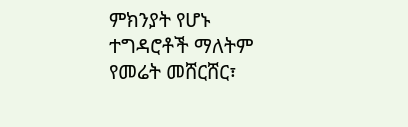ምክንያት የሆኑ ተግዳሮቶች ማለትም የመሬት መሸርሸር፣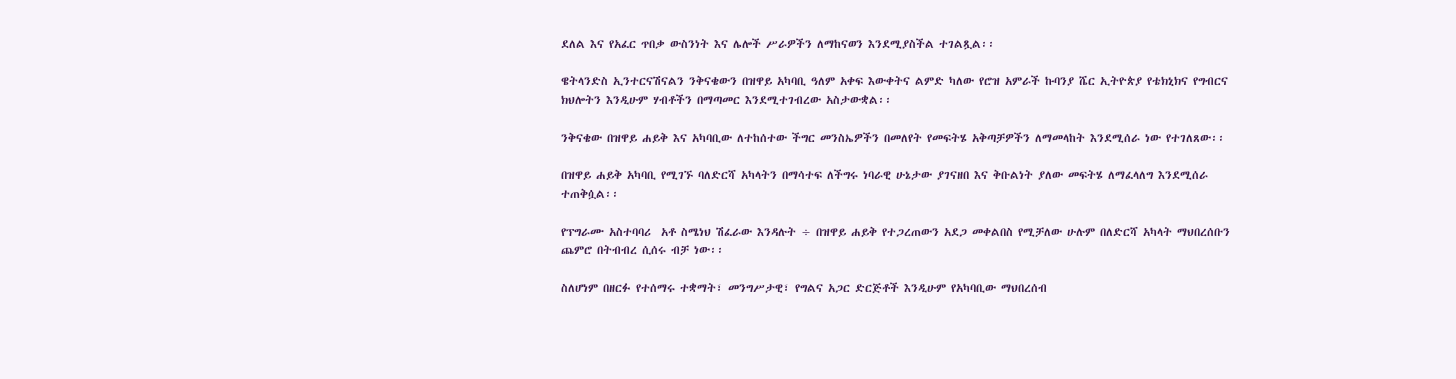ደለል እና የአፈር ጥበቃ ውስንነት እና ሌሎች ሥራዎችን ለማከናወን እንደሚያስችል ተገልጿል፡፡

ዌትላንድስ ኢንተርናሽናልን ንቅናቄውን በዝዋይ አካባቢ ዓለም አቀፍ እውቀትና ልምድ ካለው የሮዝ አምራች ኩባንያ ሼር ኢትዮጵያ የቴክኒክና የግብርና ክህሎትን እንዲሁም ሃብቶችን በማጣመር እንደሚተገብረው አስታውቋል፡፡

ንቅናቄው በዝዋይ ሐይቅ እና አካባቢው ለተከሰተው ችግር መንስኤዎችን በመለየት የመፍትሄ አቅጣቻዎችን ለማመላከት እንደሚሰራ ነው የተገለጸው፡፡

በዝዋይ ሐይቅ አካባቢ የሚገኙ ባለድርሻ አካላትን በማሳተፍ ለችግሩ ነባራዊ ሁኔታው ያገናዘበ እና ቅቡልነት ያለው መፍትሄ ለማፈላለግ እንደሚሰራ ተጠቅሷል፡፡

የፕግራሙ አስተባባሪ  አቶ ስሜነህ ሽፈራው እንዳሉት ÷ በዝዋይ ሐይቅ የተጋረጠውን አደጋ መቀልበስ የሚቻለው ሁሉም በለድርሻ አካላት ማህበረሰቡን ጨምሮ በትብብረ ሲሰሩ ብቻ ነው፡፡

ስለሆነም በዘርፉ የተሰማሩ ተቋማት፣ መንግሥታዊ፣ የግልና አጋር ድርጅቶች እንዲሁም የአካባቢው ማህበረሰብ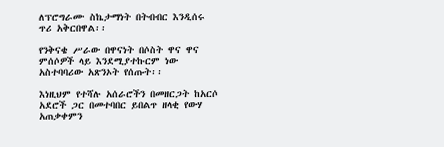ለፕሮግራሙ ስኬታማነት በትብብር እንዲሰሩ ጥሪ አቅርበዋል፡፡

የንቅናቄ ሥራው በዋናነት በሶስት ዋና ዋና ምሰሶዎች ላይ እንደሚያተኩርም ነው አስተባባሪው አጽንኦት የሰጡት፡፡

እነዚህም የተሻሉ አሰራሮችን በመዘርጋት ከአርሶ አደሮች ጋር በመተባበር ይበልጥ ዘላቂ የውሃ አጠቃቀምን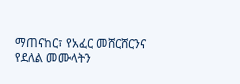ማጠናከር፣ የአፈር መሸርሸርንና የደለል መሙላትን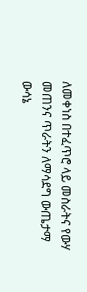ለመቀነስ በተፈጥሮ ላይ መስራትና የውሃ መጠንና ጥራትን ለማሳደግ ውጤታማ ውሳኔ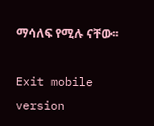ማሳለፍ የሚሉ ናቸው፡፡

Exit mobile version